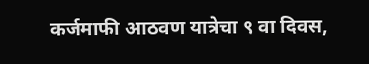कर्जमाफी आठवण यात्रेचा ९ वा दिवस,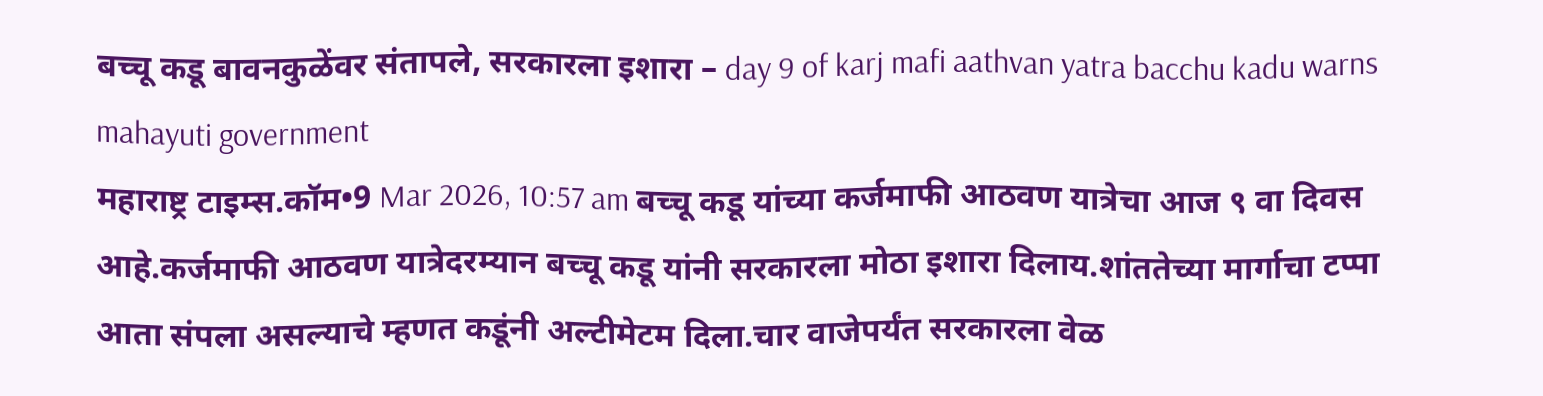बच्चू कडू बावनकुळेंवर संतापले, सरकारला इशारा – day 9 of karj mafi aathvan yatra bacchu kadu warns mahayuti government
महाराष्ट्र टाइम्स.कॉम•9 Mar 2026, 10:57 am बच्चू कडू यांच्या कर्जमाफी आठवण यात्रेचा आज ९ वा दिवस आहे.कर्जमाफी आठवण यात्रेदरम्यान बच्चू कडू यांनी सरकारला मोठा इशारा दिलाय.शांततेच्या मार्गाचा टप्पा आता संपला असल्याचे म्हणत कडूंनी अल्टीमेटम दिला.चार वाजेपर्यंत सरकारला वेळ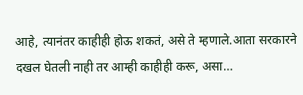आहे, त्यानंतर काहीही होऊ शकतं, असे ते म्हणाले.आता सरकारने दखल घेतली नाही तर आम्ही काहीही करू, असा…